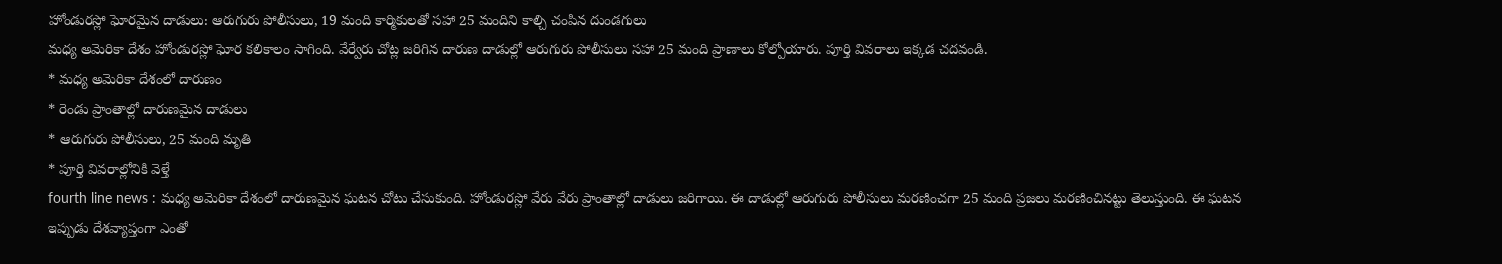హోండురస్లో ఘోరమైన దాడులు: ఆరుగురు పోలీసులు, 19 మంది కార్మికులతో సహా 25 మందిని కాల్చి చంపిన దుండగులు
మధ్య అమెరికా దేశం హోండురస్లో ఘోర కలికాలం సాగింది. వేర్వేరు చోట్ల జరిగిన దారుణ దాడుల్లో ఆరుగురు పోలీసులు సహా 25 మంది ప్రాణాలు కోల్పోయారు. పూర్తి వివరాలు ఇక్కడ చదవండి.
* మధ్య అమెరికా దేశంలో దారుణం
* రెండు ప్రాంతాల్లో దారుణమైన దాడులు
* ఆరుగురు పోలీసులు, 25 మంది మృతి
* పూర్తి వివరాల్లోనికి వెళ్తే
fourth line news : మధ్య అమెరికా దేశంలో దారుణమైన ఘటన చోటు చేసుకుంది. హోండురస్లో వేరు వేరు ప్రాంతాల్లో దాడులు జరిగాయి. ఈ దాడుల్లో ఆరుగురు పోలీసులు మరణించగా 25 మంది ప్రజలు మరణించినట్టు తెలుస్తుంది. ఈ ఘటన ఇప్పుడు దేశవ్యాప్తంగా ఎంతో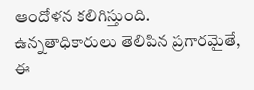ఆందోళన కలిగిస్తుంది. ఉన్నతాధికారులు తెలిపిన ప్రగారమైతే, ఈ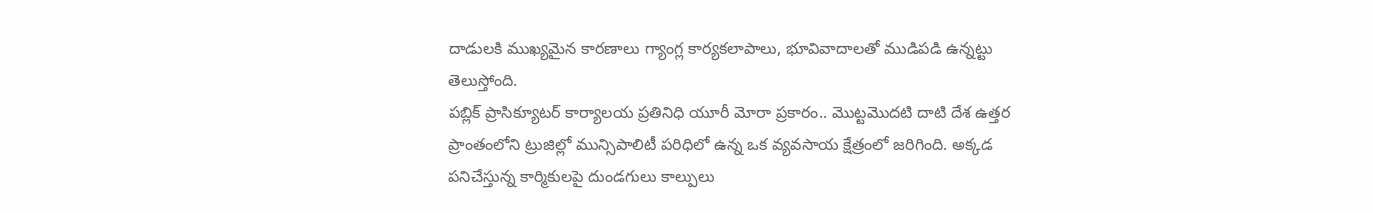దాడులకి ముఖ్యమైన కారణాలు గ్యాంగ్ల కార్యకలాపాలు, భూవివాదాలతో ముడిపడి ఉన్నట్టు తెలుస్తోంది.
పబ్లిక్ ప్రాసిక్యూటర్ కార్యాలయ ప్రతినిధి యూరీ మోరా ప్రకారం.. మొట్టమొదటి దాటి దేశ ఉత్తర ప్రాంతంలోని ట్రుజిల్లో మున్సిపాలిటీ పరిధిలో ఉన్న ఒక వ్యవసాయ క్షేత్రంలో జరిగింది. అక్కడ పనిచేస్తున్న కార్మికులపై దుండగులు కాల్పులు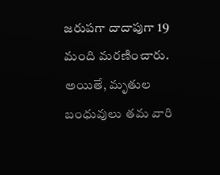జరుపగా దాదాపుగా 19 మంది మరణించారు. అయితే, మృతుల బంధువులు తమ వారి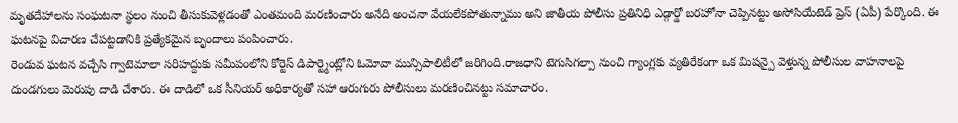మృతదేహాలను సంఘటనా స్థలం నుంచి తీసుకువెళ్లడంతో ఎంతమంది మరణించారు అనేది అంచనా వేయలేకపోతున్నాము అని జాతీయ పోలీసు ప్రతినిధి ఎడ్గార్డో బరహోనా చెప్పినట్టు అసోసియేటెడ్ ప్రెస్ (ఏపీ) పేర్కొంది. ఈ ఘటనపై విచారణ చేపట్టడానికి ప్రత్యేకమైన బృందాలు పంపించారు.
రెండువ ఘటన వచ్చేసి గ్వాటెమాలా సరిహద్దుకు సమీపంలోని కోర్టెస్ డిపార్ట్మెంట్లోని ఓమోవా మున్సిపాలిటీలో జరిగింది.రాజధాని టెగుసిగల్పా నుంచి గ్యాంగ్లకు వ్యతిరేకంగా ఒక మిషన్పై వెళ్తున్న పోలీసుల వాహనాలపై దుండగులు మెరుపు దాడి చేశారు. ఈ దాడిలో ఒక సీనియర్ అధికార్యతో సహా ఆరుగురు పోలీసులు మరణించినట్టు సమాచారం.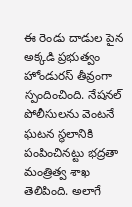ఈ రెండు దాడుల పైన అక్కడి ప్రభుత్వం హోండురస్ తీవ్రంగా స్పందించింది. నేషనల్ పోలీసులను వెంటనే ఘటన స్థలానికి పంపించినట్టు భద్రతా మంత్రిత్వ శాఖ తెలిపింది. అలాగే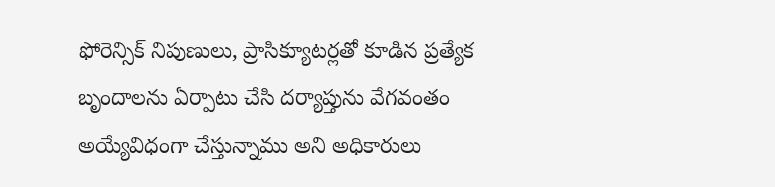ఫోరెన్సిక్ నిపుణులు, ప్రాసిక్యూటర్లతో కూడిన ప్రత్యేక బృందాలను ఏర్పాటు చేసి దర్యాప్తును వేగవంతం అయ్యేవిధంగా చేస్తున్నాము అని అధికారులు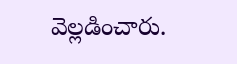వెల్లడించారు.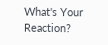What's Your Reaction?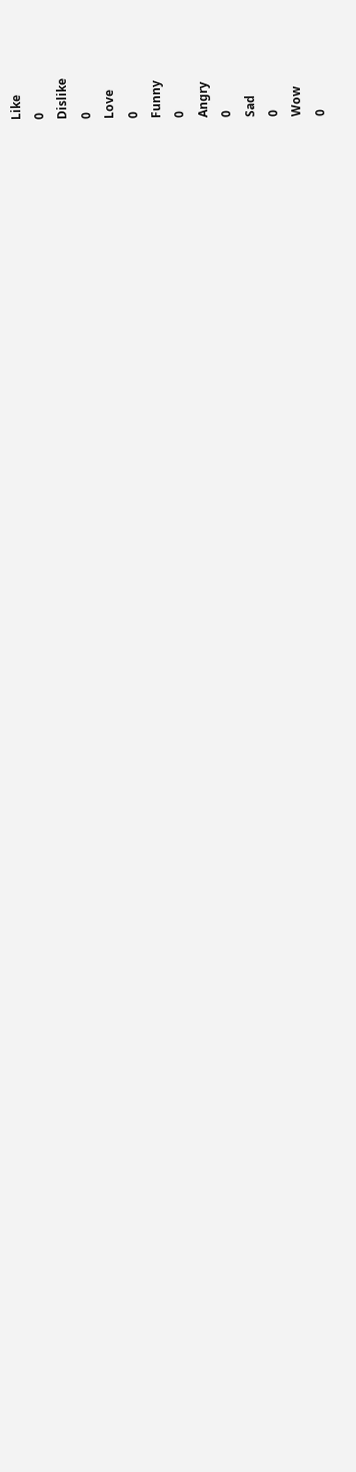Like
0
Dislike
0
Love
0
Funny
0
Angry
0
Sad
0
Wow
0